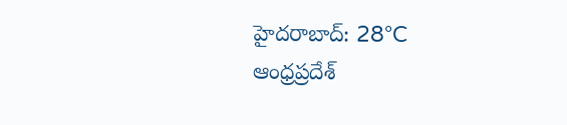హైదరాబాద్: 28°C
ఆంధ్రప్రదేశ్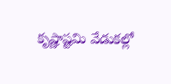కృష్ణాష్టమి వేడుకల్లో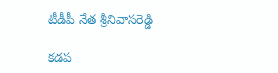టీడీపీ నేత శ్రీనివాసరెడ్డి

కడప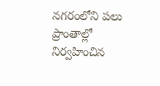నగరంలోని పలు ప్రాంతాల్లో నిర్వహించిన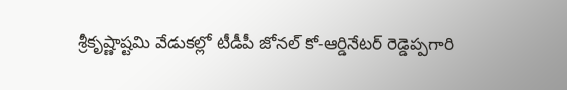శ్రీకృష్ణాష్టమి వేడుకల్లో టీడీపీ జోనల్ కో-ఆర్డినేటర్ రెడ్డెప్పగారి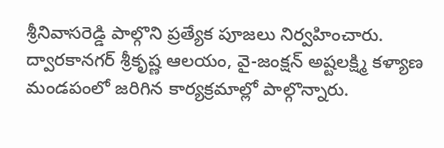శ్రీనివాసరెడ్డి పాల్గొని ప్రత్యేక పూజలు నిర్వహించారు. ద్వారకానగర్ శ్రీకృష్ణ ఆలయం, వై-జంక్షన్ అష్టలక్ష్మి కళ్యాణ మండపంలో జరిగిన కార్యక్రమాల్లో పాల్గొన్నారు.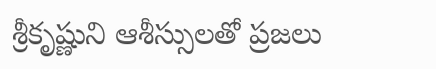శ్రీకృష్ణుని ఆశీస్సులతో ప్రజలు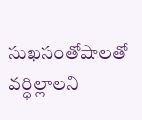సుఖసంతోషాలతో వర్ధిల్లాలని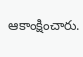ఆకాంక్షించారు.